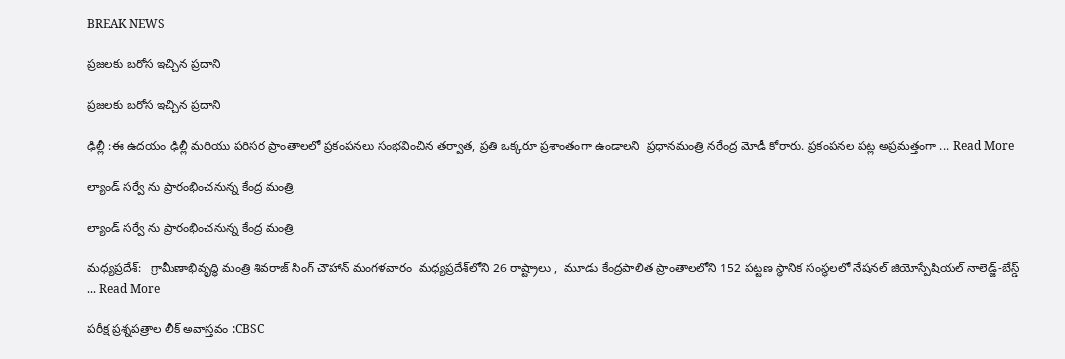BREAK NEWS

ప్రజలకు బరోస ఇచ్చిన ప్రదాని

ప్రజలకు బరోస ఇచ్చిన ప్రదాని

ఢిల్లీ :ఈ ఉదయం ఢిల్లీ మరియు పరిసర ప్రాంతాలలో ప్రకంపనలు సంభవించిన తర్వాత, ప్రతి ఒక్కరూ ప్రశాంతంగా ఉండాలని  ప్రధానమంత్రి నరేంద్ర మోడీ కోరారు. ప్రకంపనల పట్ల అప్రమత్తంగా ... Read More

ల్యాండ్ సర్వే ను ప్రారంభించనున్న కేంద్ర మంత్రి

ల్యాండ్ సర్వే ను ప్రారంభించనున్న కేంద్ర మంత్రి

మధ్యప్రదేశ్‌:   గ్రామీణాభివృద్ధి మంత్రి శివరాజ్ సింగ్ చౌహాన్ మంగళవారం  మధ్యప్రదేశ్‌లోని 26 రాష్ట్రాలు ,  మూడు కేంద్రపాలిత ప్రాంతాలలోని 152 పట్టణ స్థానిక సంస్థలలో నేషనల్ జియోస్పేషియల్ నాలెడ్జ్-బేస్డ్ ... Read More

పరీక్ష ప్రశ్నపత్రాల లీక్‌ అవాస్తవం :CBSC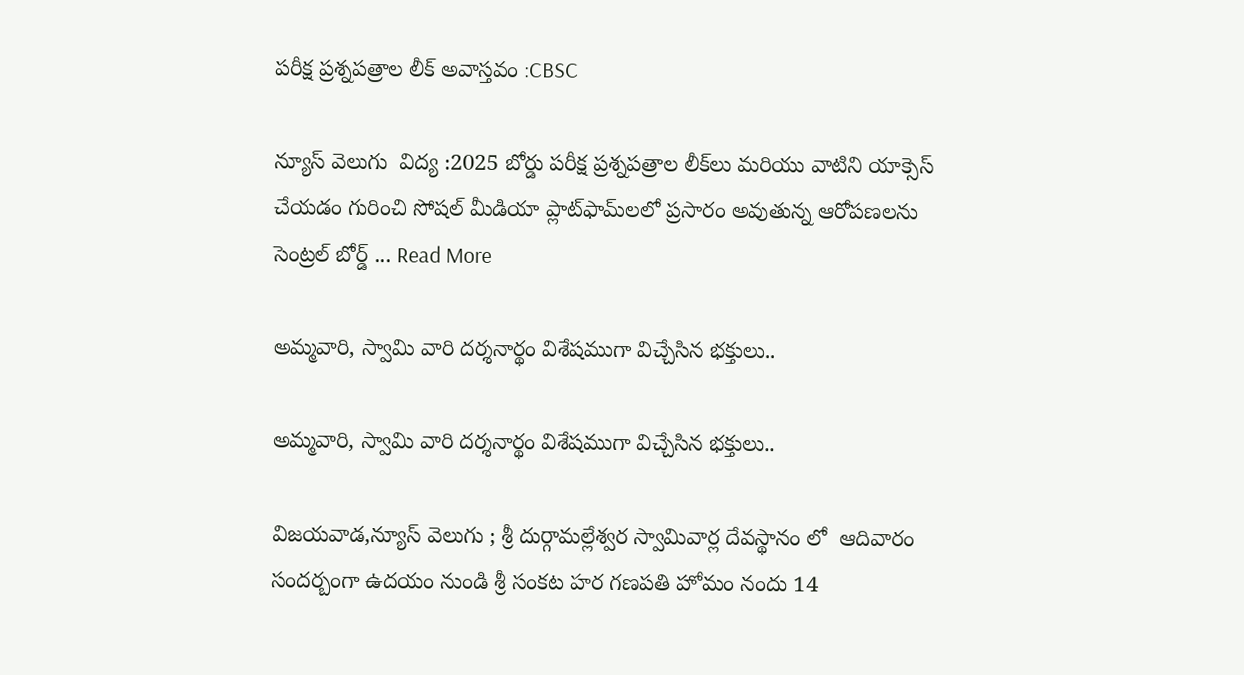పరీక్ష ప్రశ్నపత్రాల లీక్‌ అవాస్తవం :CBSC

న్యూస్ వెలుగు  విద్య :2025 బోర్డు పరీక్ష ప్రశ్నపత్రాల లీక్‌లు మరియు వాటిని యాక్సెస్ చేయడం గురించి సోషల్ మీడియా ప్లాట్‌ఫామ్‌లలో ప్రసారం అవుతున్న ఆరోపణలను సెంట్రల్ బోర్డ్ ... Read More

అమ్మవారి, స్వామి వారి దర్శనార్థం విశేషముగా విచ్చేసిన భక్తులు..

అమ్మవారి, స్వామి వారి దర్శనార్థం విశేషముగా విచ్చేసిన భక్తులు..

విజయవాడ,న్యూస్ వెలుగు ; శ్రీ దుర్గామల్లేశ్వర స్వామివార్ల దేవస్థానం లో  ఆదివారం సందర్బంగా ఉదయం నుండి శ్రీ సంకట హర గణపతి హోమం నందు 14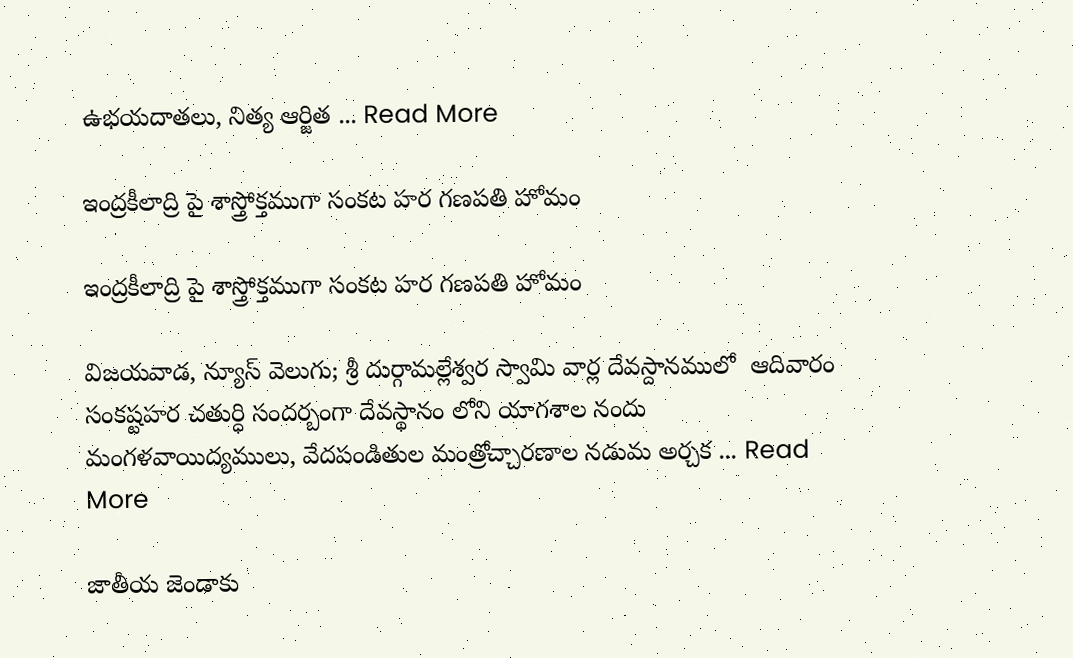ఉభయదాతలు, నిత్య ఆర్జిత ... Read More

ఇంద్రకీలాద్రి పై శాస్త్రోక్తముగా సంకట హర గణపతి హోమం

ఇంద్రకీలాద్రి పై శాస్త్రోక్తముగా సంకట హర గణపతి హోమం

విజయవాడ, న్యూస్ వెలుగు; శ్రీ దుర్గామల్లేశ్వర స్వామి వార్ల దేవస్దానములో  ఆదివారం  సంకష్టహర చతుర్ధి సందర్బంగా దేవస్థానం లోని యాగశాల నందు మంగళవాయిద్యములు, వేదపండితుల మంత్రోచ్చారణాల నడుమ అర్చక ... Read More

జాతీయ జెండాకు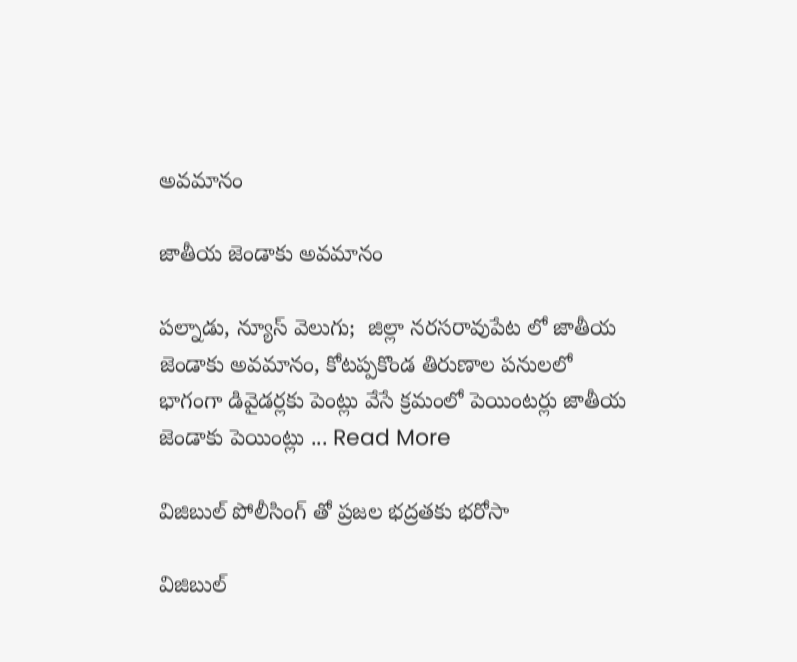అవమానం

జాతీయ జెండాకు అవమానం

పల్నాడు, న్యూస్ వెలుగు;  జిల్లా నరసరావుపేట లో జాతీయ జెండాకు అవమానం, కోటప్పకొండ తిరుణాల పనులలో భాగంగా డివైడర్లకు పెంట్లు వేసే క్రమంలో పెయింటర్లు జాతీయ జెండాకు పెయింట్లు ... Read More

విజిబుల్ పోలీసింగ్ తో ప్రజల భద్రతకు భరోసా

విజిబుల్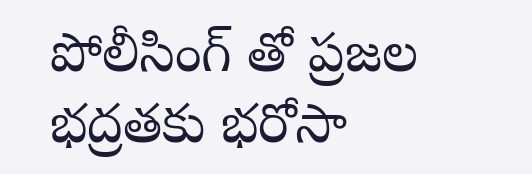పోలీసింగ్ తో ప్రజల భద్రతకు భరోసా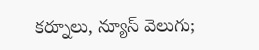కర్నూలు, న్యూస్ వెలుగు;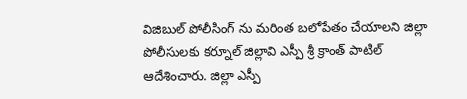విజిబుల్ పోలీసింగ్ ను మరింత బలోపేతం చేయాలని జిల్లా పోలీసులకు కర్నూల్ జిల్లావి ఎస్పీ శ్రీ క్రాంత్ పాటిల్  ఆదేశించారు. జిల్లా ఎస్పీ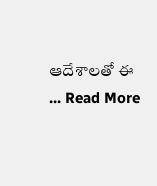ఆదేశాలతో ఈ ... Read More